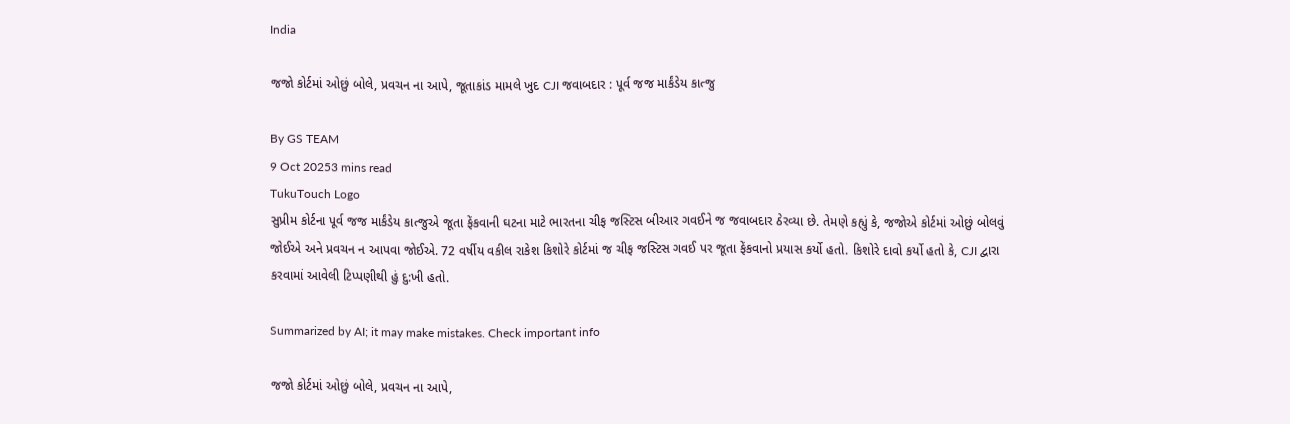India

જજો કોર્ટમાં ઓછું બોલે, પ્રવચન ના આપે, જૂતાકાંડ મામલે ખુદ CJI જવાબદાર : પૂર્વ જજ માર્કંડેય કાત્જુ

By GS TEAM
9 Oct 20253 mins read
TukuTouch Logo
સુપ્રીમ કોર્ટના પૂર્વ જજ માર્કંડેય કાત્જુએ જૂતા ફેંકવાની ઘટના માટે ભારતના ચીફ જસ્ટિસ બીઆર ગવઈને જ જવાબદાર ઠેરવ્યા છે. તેમણે કહ્યું કે, જજોએ કોર્ટમાં ઓછું બોલવું જોઈએ અને પ્રવચન ન આપવા જોઈએ. 72 વર્ષીય વકીલ રાકેશ કિશોરે કોર્ટમાં જ ચીફ જસ્ટિસ ગવઈ પર જૂતા ફેંકવાનો પ્રયાસ કર્યો હતો. કિશોરે દાવો કર્યો હતો કે, CJI દ્વારા કરવામાં આવેલી ટિપ્પણીથી હું દુ:ખી હતો.

Summarized by AI; it may make mistakes. Check important info

જજો કોર્ટમાં ઓછું બોલે, પ્રવચન ના આપે,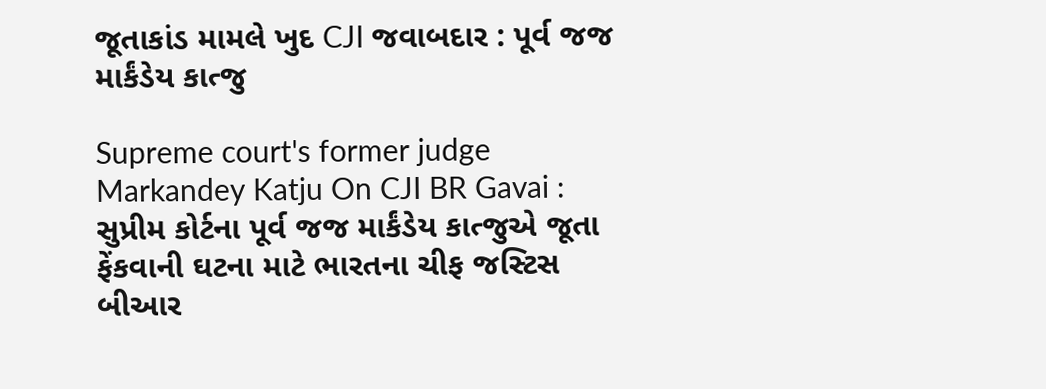જૂતાકાંડ મામલે ખુદ CJI જવાબદાર : પૂર્વ જજ માર્કંડેય કાત્જુ

Supreme court's former judge Markandey Katju On CJI BR Gavai : સુપ્રીમ કોર્ટના પૂર્વ જજ માર્કંડેય કાત્જુએ જૂતા ફેંકવાની ઘટના માટે ભારતના ચીફ જસ્ટિસ બીઆર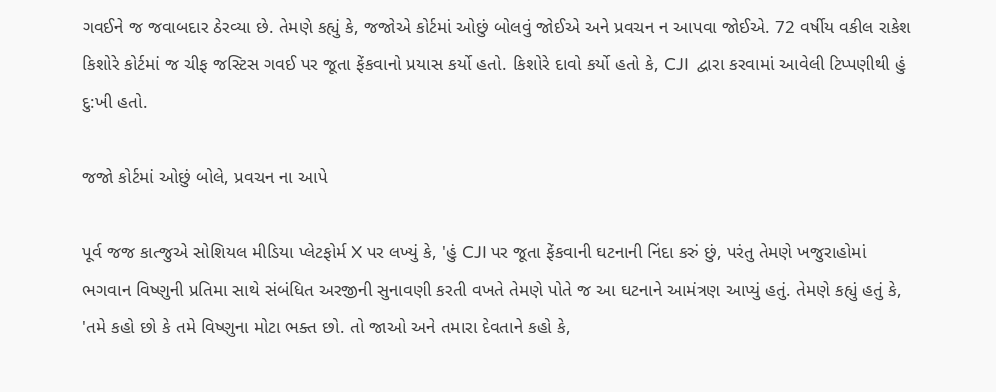ગવઈને જ જવાબદાર ઠેરવ્યા છે. તેમણે કહ્યું કે, જજોએ કોર્ટમાં ઓછું બોલવું જોઈએ અને પ્રવચન ન આપવા જોઈએ. 72 વર્ષીય વકીલ રાકેશ કિશોરે કોર્ટમાં જ ચીફ જસ્ટિસ ગવઈ પર જૂતા ફેંકવાનો પ્રયાસ કર્યો હતો. કિશોરે દાવો કર્યો હતો કે, CJI  દ્વારા કરવામાં આવેલી ટિપ્પણીથી હું દુ:ખી હતો.

જજો કોર્ટમાં ઓછું બોલે, પ્રવચન ના આપે

પૂર્વ જજ કાત્જુએ સોશિયલ મીડિયા પ્લેટફોર્મ X પર લખ્યું કે, 'હું CJI પર જૂતા ફેંકવાની ઘટનાની નિંદા કરું છું, પરંતુ તેમણે ખજુરાહોમાં ભગવાન વિષ્ણુની પ્રતિમા સાથે સંબંધિત અરજીની સુનાવણી કરતી વખતે તેમણે પોતે જ આ ઘટનાને આમંત્રણ આપ્યું હતું. તેમણે કહ્યું હતું કે, 'તમે કહો છો કે તમે વિષ્ણુના મોટા ભક્ત છો. તો જાઓ અને તમારા દેવતાને કહો કે,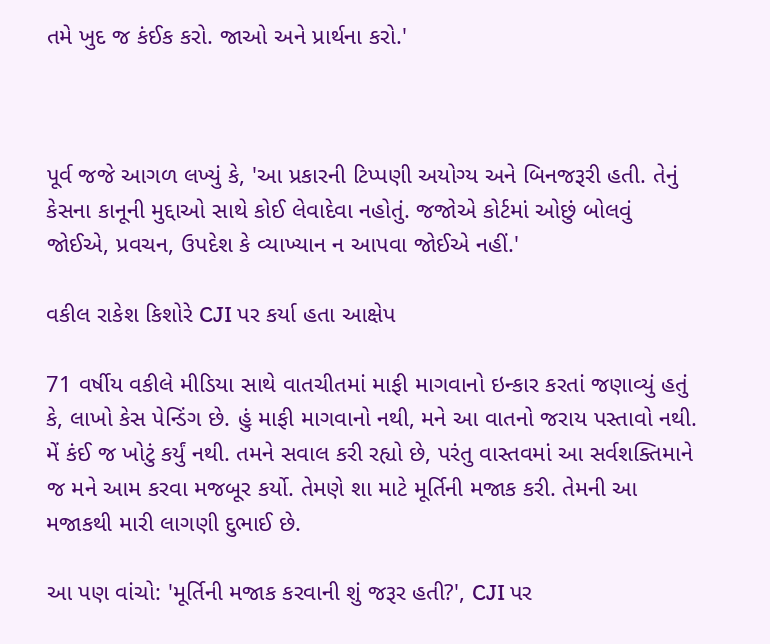તમે ખુદ જ કંઈક કરો. જાઓ અને પ્રાર્થના કરો.'



પૂર્વ જજે આગળ લખ્યું કે, 'આ પ્રકારની ટિપ્પણી અયોગ્ય અને બિનજરૂરી હતી. તેનું કેસના કાનૂની મુદ્દાઓ સાથે કોઈ લેવાદેવા નહોતું. જજોએ કોર્ટમાં ઓછું બોલવું જોઈએ, પ્રવચન, ઉપદેશ કે વ્યાખ્યાન ન આપવા જોઈએ નહીં.'

વકીલ રાકેશ કિશોરે CJI પર કર્યા હતા આક્ષેપ

71 વર્ષીય વકીલે મીડિયા સાથે વાતચીતમાં માફી માગવાનો ઇન્કાર કરતાં જણાવ્યું હતું કે, લાખો કેસ પેન્ડિંગ છે. હું માફી માગવાનો નથી, મને આ વાતનો જરાય પસ્તાવો નથી. મેં કંઈ જ ખોટું કર્યું નથી. તમને સવાલ કરી રહ્યો છે, પરંતુ વાસ્તવમાં આ સર્વશક્તિમાને જ મને આમ કરવા મજબૂર કર્યો. તેમણે શા માટે મૂર્તિની મજાક કરી. તેમની આ મજાકથી મારી લાગણી દુભાઈ છે.

આ પણ વાંચો: 'મૂર્તિની મજાક કરવાની શું જરૂર હતી?', CJI પર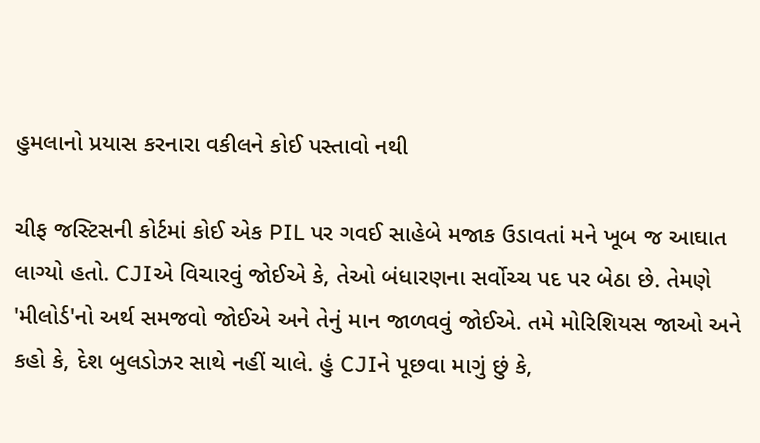હુમલાનો પ્રયાસ કરનારા વકીલને કોઈ પસ્તાવો નથી

ચીફ જસ્ટિસની કોર્ટમાં કોઈ એક PIL પર ગવઈ સાહેબે મજાક ઉડાવતાં મને ખૂબ જ આઘાત લાગ્યો હતો. CJIએ વિચારવું જોઈએ કે, તેઓ બંધારણના સર્વોચ્ચ પદ પર બેઠા છે. તેમણે 'મીલોર્ડ'નો અર્થ સમજવો જોઈએ અને તેનું માન જાળવવું જોઈએ. તમે મોરિશિયસ જાઓ અને કહો કે, દેશ બુલડોઝર સાથે નહીં ચાલે. હું CJIને પૂછવા માગું છું કે,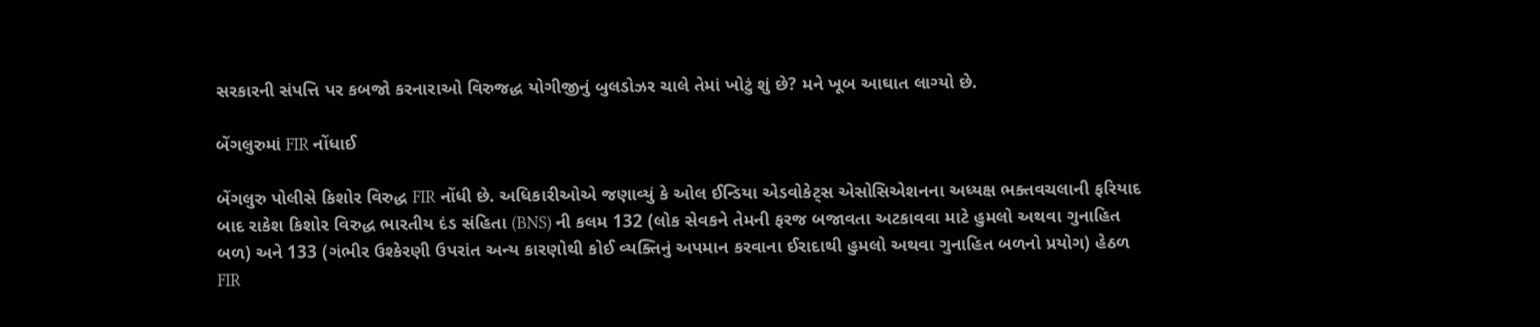સરકારની સંપત્તિ પર કબજો કરનારાઓ વિરુજદ્ધ યોગીજીનું બુલડોઝર ચાલે તેમાં ખોટું શું છે? મને ખૂબ આઘાત લાગ્યો છે.

બેંગલુરુમાં FIR નોંધાઈ

બેંગલુરુ પોલીસે કિશોર વિરુદ્ધ FIR નોંધી છે. અધિકારીઓએ જણાવ્યું કે ઓલ ઈન્ડિયા એડવોકેટ્સ એસોસિએશનના અધ્યક્ષ ભક્તવચલાની ફરિયાદ બાદ રાકેશ કિશોર વિરુદ્ધ ભારતીય દંડ સંહિતા (BNS) ની કલમ 132 (લોક સેવકને તેમની ફરજ બજાવતા અટકાવવા માટે હુમલો અથવા ગુનાહિત બળ) અને 133 (ગંભીર ઉશ્કેરણી ઉપરાંત અન્ય કારણોથી કોઈ વ્યક્તિનું અપમાન કરવાના ઈરાદાથી હુમલો અથવા ગુનાહિત બળનો પ્રયોગ) હેઠળ FIR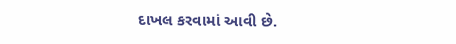દાખલ કરવામાં આવી છે.